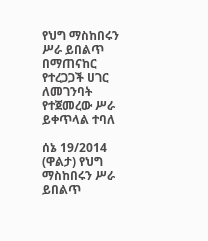የህግ ማስከበሩን ሥራ ይበልጥ በማጠናከር የተረጋጋች ሀገር ለመገንባት የተጀመረው ሥራ ይቀጥላል ተባለ

ሰኔ 19/2014 (ዋልታ) የህግ ማስከበሩን ሥራ ይበልጥ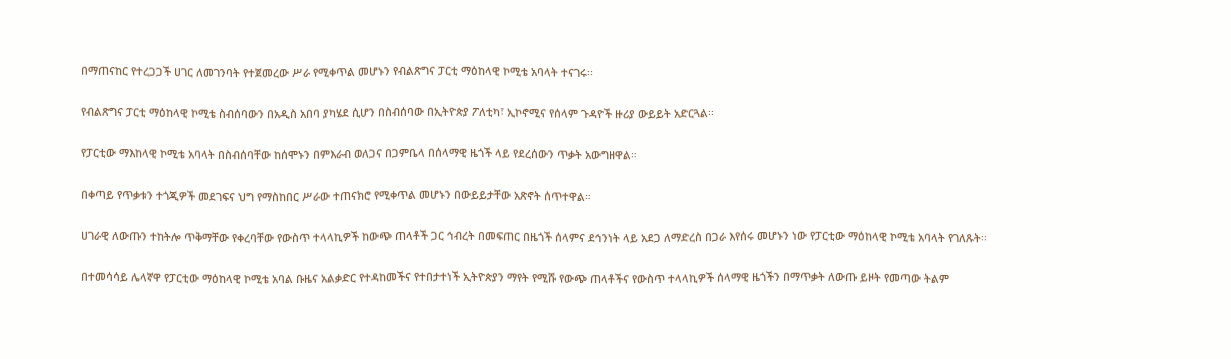በማጠናከር የተረጋጋች ሀገር ለመገንባት የተጀመረው ሥራ የሚቀጥል መሆኑን የብልጽግና ፓርቲ ማዕከላዊ ኮሚቴ አባላት ተናገሩ፡፡

የብልጽግና ፓርቲ ማዕከላዊ ኮሚቴ ስብሰባውን በአዲስ አበባ ያካሄደ ሲሆን በስብሰባው በኢትዮጵያ ፖለቲካ፣ ኢኮኖሚና የሰላም ጉዳዮች ዙሪያ ውይይት አድርጓል፡፡

የፓርቲው ማእከላዊ ኮሚቴ አባላት በስብሰባቸው ከሰሞኑን በምእራብ ወለጋና በጋምቤላ በሰላማዊ ዜጎች ላይ የደረሰውን ጥቃት አውግዘዋል።

በቀጣይ የጥቃቱን ተጎጂዎች መደገፍና ህግ የማስከበር ሥራው ተጠናክሮ የሚቀጥል መሆኑን በውይይታቸው አጽኖት ሰጥተዋል።

ሀገራዊ ለውጡን ተከትሎ ጥቅማቸው የቀረባቸው የውስጥ ተላላኪዎች ከውጭ ጠላቶች ጋር ኅብረት በመፍጠር በዜጎች ሰላምና ደኅንነት ላይ አደጋ ለማድረስ በጋራ እየሰሩ መሆኑን ነው የፓርቲው ማዕከላዊ ኮሚቴ አባላት የገለጹት፡፡

በተመሳሳይ ሌላኛዋ የፓርቲው ማዕከላዊ ኮሚቴ አባል ቡዜና አልቃድር የተዳከመችና የተበታተነች ኢትዮጵያን ማየት የሚሹ የውጭ ጠላቶችና የውስጥ ተላላኪዎች ሰላማዊ ዜጎችን በማጥቃት ለውጡ ይዞት የመጣው ትልም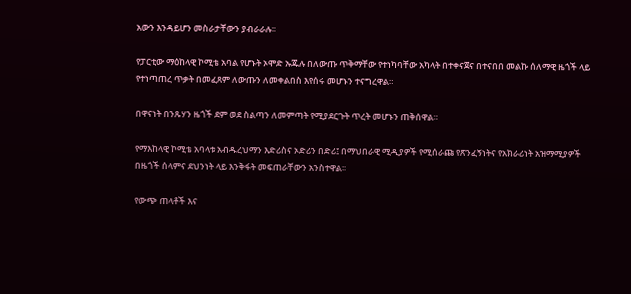አውን እንዳይሆን መስራታቸውን ያብራራሉ፡፡

የፓርቲው ማዕከላዊ ኮሚቴ አባል የሆኑት ኦሞድ ኡጁሉ በለውጡ ጥቅማቸው የተነካባቸው አካላት በተቀናጀና በተናበበ መልኩ ሰለማዊ ዜጎች ላይ የተነጣጠረ ጥቃት በመፈጸም ለውጡን ለመቀልበስ እየሰሩ መሆኑን ተናግረዋል።

በዋናነት በንጹሃን ዜጎች ደም ወደ ስልጣን ለመምጣት የሚያደርጉት ጥረት መሆኑን ጠቅሰዋል።

የማእከላዊ ኮሚቴ አባላቱ አብዱረህማን እድሪስና ኦድሪን በድሪ፤ በማህበራዊ ሚዲያዎች የሚሰራጩ የጽንፈኝነትና የአክራሪነት አዝማሚያዎች በዜጎች ሰላምና ደህንነት ላይ እንቅፋት መፍጠራቸውን አንስተዋል፡፡

የውጭ ጠላቶች እና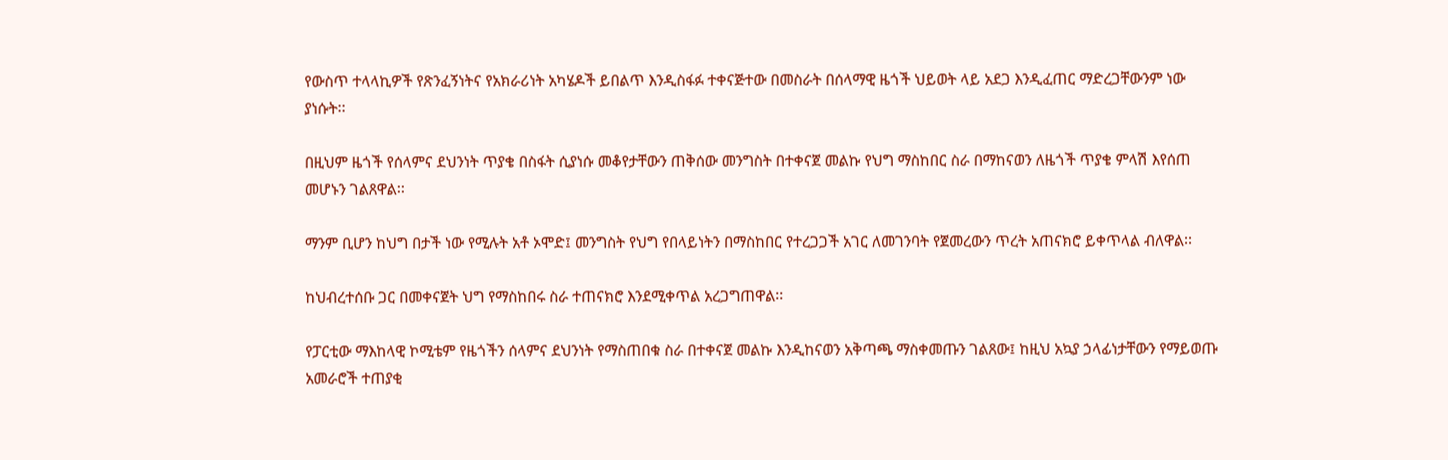የውስጥ ተላላኪዎች የጽንፈኝነትና የአክራሪነት አካሄዶች ይበልጥ እንዲስፋፉ ተቀናጅተው በመስራት በሰላማዊ ዜጎች ህይወት ላይ አደጋ እንዲፈጠር ማድረጋቸውንም ነው ያነሱት፡፡

በዚህም ዜጎች የሰላምና ደህንነት ጥያቄ በስፋት ሲያነሱ መቆየታቸውን ጠቅሰው መንግስት በተቀናጀ መልኩ የህግ ማስከበር ስራ በማከናወን ለዜጎች ጥያቄ ምላሽ እየሰጠ መሆኑን ገልጸዋል፡፡

ማንም ቢሆን ከህግ በታች ነው የሚሉት አቶ ኦሞድ፤ መንግስት የህግ የበላይነትን በማስከበር የተረጋጋች አገር ለመገንባት የጀመረውን ጥረት አጠናክሮ ይቀጥላል ብለዋል፡፡

ከህብረተሰቡ ጋር በመቀናጀት ህግ የማስከበሩ ስራ ተጠናክሮ እንደሚቀጥል አረጋግጠዋል፡፡

የፓርቲው ማእከላዊ ኮሚቴም የዜጎችን ሰላምና ደህንነት የማስጠበቁ ስራ በተቀናጀ መልኩ እንዲከናወን አቅጣጫ ማስቀመጡን ገልጸው፤ ከዚህ አኳያ ኃላፊነታቸውን የማይወጡ አመራሮች ተጠያቂ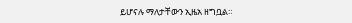ይሆናሉ ማለታቸውን ኢዜአ ዘግቧል።